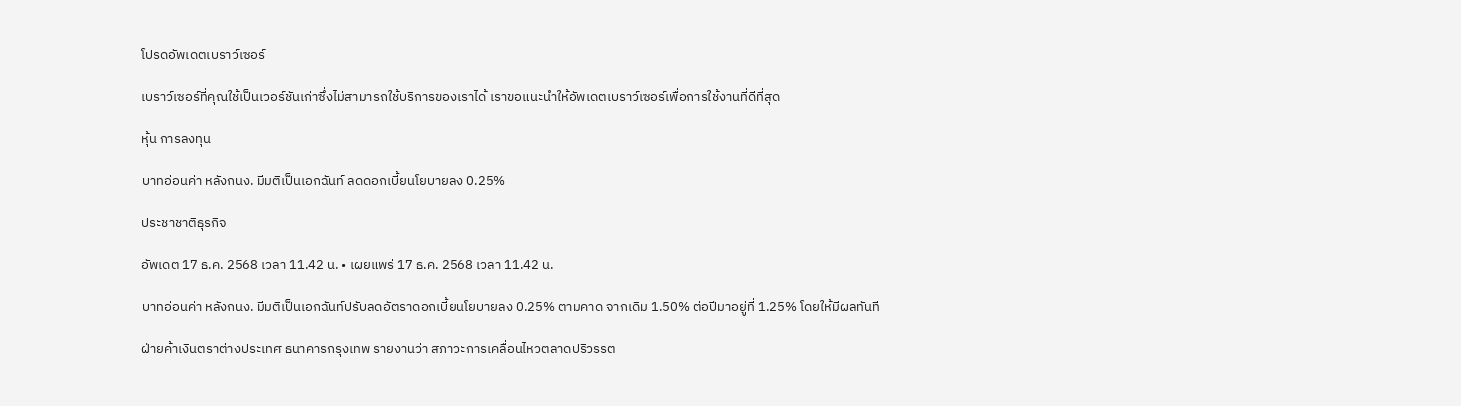โปรดอัพเดตเบราว์เซอร์

เบราว์เซอร์ที่คุณใช้เป็นเวอร์ชันเก่าซึ่งไม่สามารถใช้บริการของเราได้ เราขอแนะนำให้อัพเดตเบราว์เซอร์เพื่อการใช้งานที่ดีที่สุด

หุ้น การลงทุน

บาทอ่อนค่า หลังกนง. มีมติเป็นเอกฉันท์ ลดดอกเบี้ยนโยบายลง 0.25%

ประชาชาติธุรกิจ

อัพเดต 17 ธ.ค. 2568 เวลา 11.42 น. • เผยแพร่ 17 ธ.ค. 2568 เวลา 11.42 น.

บาทอ่อนค่า หลังกนง. มีมติเป็นเอกฉันท์ปรับลดอัตราดอกเบี้ยนโยบายลง 0.25% ตามคาด จากเดิม 1.50% ต่อปีมาอยู่ที่ 1.25% โดยให้มีผลทันที

ฝ่ายค้าเงินตราต่างประเทศ ธนาคารกรุงเทพ รายงานว่า สภาวะการเคลื่อนไหวตลาดปริวรรต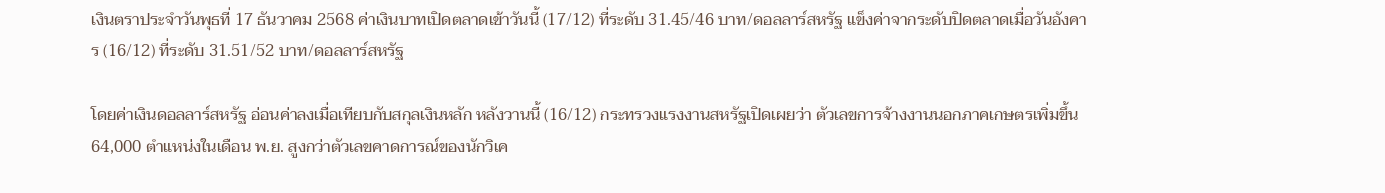เงินตราประจำวันพุธที่ 17 ธันวาคม 2568 ค่าเงินบาทเปิดตลาดเข้าวันนี้ (17/12) ที่ระดับ 31.45/46 บาท/ดอลลาร์สหรัฐ แข็งค่าจากระดับปิดตลาดเมื่อวันอังคาร (16/12) ที่ระดับ 31.51/52 บาท/ดอลลาร์สหรัฐ

โดยค่าเงินดอลลาร์สหรัฐ อ่อนค่าลงเมื่อเทียบกับสกุลเงินหลัก หลังวานนี้ (16/12) กระทรวงแรงงานสหรัฐเปิดเผยว่า ตัวเลขการจ้างงานนอกภาคเกษตรเพิ่มขึ้น 64,000 ตำแหน่งในเดือน พ.ย. สูงกว่าตัวเลขคาดการณ์ของนักวิเค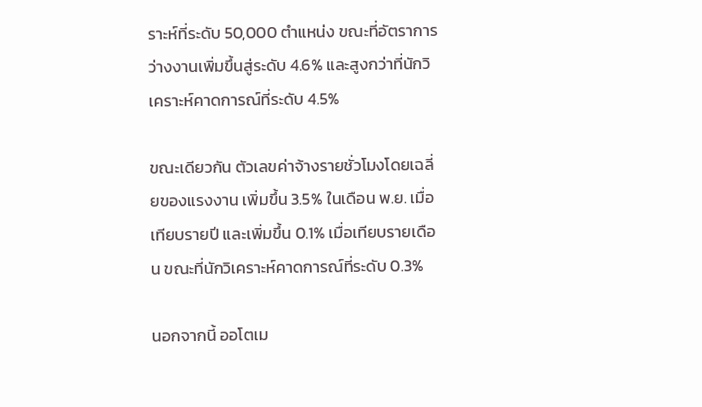ราะห์ที่ระดับ 50,000 ตำแหน่ง ขณะที่อัตราการว่างงานเพิ่มขึ้นสู่ระดับ 4.6% และสูงกว่าที่นักวิเคราะห์คาดการณ์ที่ระดับ 4.5%

ขณะเดียวกัน ตัวเลขค่าจ้างรายชั่วโมงโดยเฉลี่ยของแรงงาน เพิ่มขึ้น 3.5% ในเดือน พ.ย. เมื่อเทียบรายปี และเพิ่มขึ้น 0.1% เมื่อเทียบรายเดือน ขณะที่นักวิเคราะห์คาดการณ์ที่ระดับ 0.3%

นอกจากนี้ ออโตเม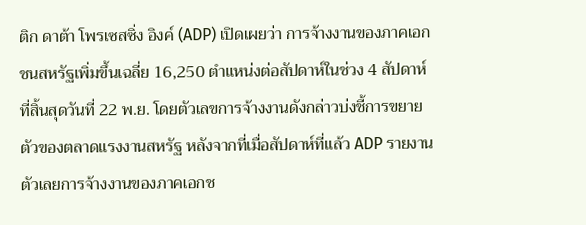ติก ดาต้า โพรเซสซิ่ง อิงค์ (ADP) เปิดเผยว่า การจ้างงานของภาคเอกชนสหรัฐเพิ่มขึ้นเฉลี่ย 16,250 ตำแหน่งต่อสัปดาห์ในช่วง 4 สัปดาห์ที่สิ้นสุดวันที่ 22 พ.ย. โดยตัวเลขการจ้างงานดังกล่าวบ่งชี้การขยายตัวของตลาดแรงงานสหรัฐ หลังจากที่เมื่อสัปดาห์ที่แล้ว ADP รายงานตัวเลยการจ้างงานของภาคเอกช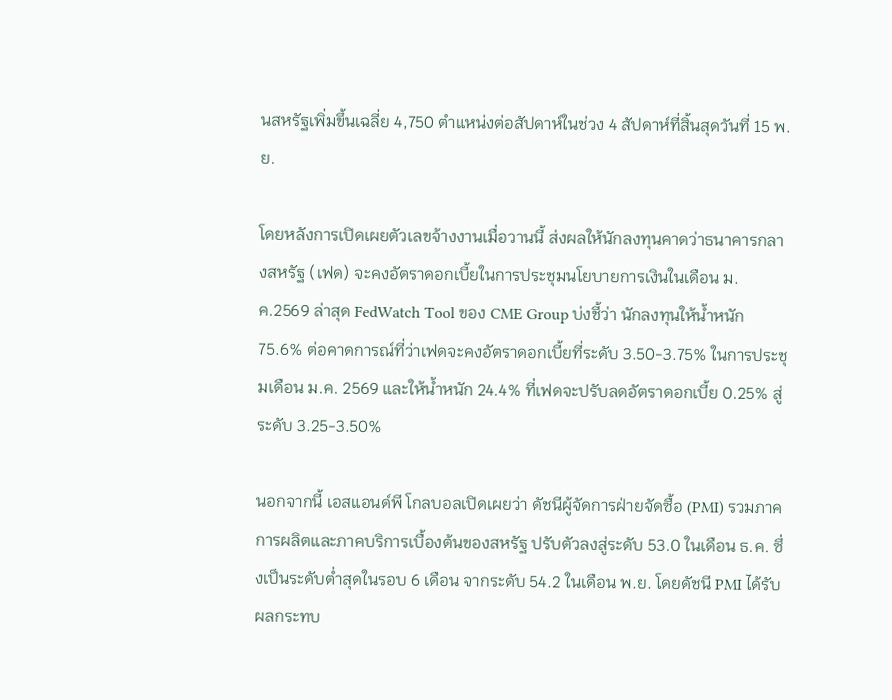นสหรัฐเพิ่มขึ้นเฉลี่ย 4,750 ตำแหน่งต่อสัปดาห์ในช่วง 4 สัปดาห์ที่สิ้นสุดวันที่ 15 พ.ย.

โดยหลังการเปิดเผยตัวเลขจ้างงานเมื่อวานนี้ ส่งผลให้นักลงทุนคาดว่าธนาคารกลางสหรัฐ (เฟด) จะคงอัตราดอกเบี้ยในการประชุมนโยบายการเงินในเดือน ม.ค.2569 ล่าสุด FedWatch Tool ของ CME Group บ่งชี้ว่า นักลงทุนให้น้ำหนัก 75.6% ต่อคาดการณ์ที่ว่าเฟดจะคงอัตราดอกเบี้ยที่ระดับ 3.50-3.75% ในการประชุมเดือน ม.ค. 2569 และให้น้ำหนัก 24.4% ที่เฟดจะปรับลดอัตราดอกเบี้ย 0.25% สู่ระดับ 3.25-3.50%

นอกจากนี้ เอสแอนด์พี โกลบอลเปิดเผยว่า ดัชนีผู้จัดการฝ่ายจัดซื้อ (PMI) รวมภาคการผลิตและภาคบริการเบื้องต้นของสหรัฐ ปรับตัวลงสู่ระดับ 53.0 ในเดือน ธ.ค. ซึ่งเป็นระดับต่ำสุดในรอบ 6 เดือน จากระดับ 54.2 ในเดือน พ.ย. โดยดัชนี PMI ได้รับผลกระทบ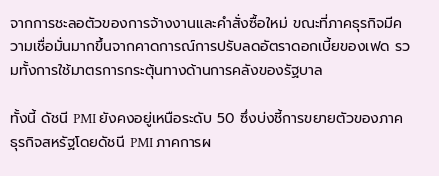จากการชะลอตัวของการจ้างงานและคำสั่งซื้อใหม่ ขณะที่ภาคธุรกิจมีความเชื่อมั่นมากขึ้นจากคาดการณ์การปรับลดอัตราดอกเบี้ยของเฟด รวมทั้งการใช้มาตรการกระตุ้นทางด้านการคลังของรัฐบาล

ทั้งนี้ ดัชนี PMI ยังคงอยู่เหนือระดับ 50 ซึ่งบ่งชี้การขยายตัวของภาคธุรกิจสหรัฐโดยดัชนี PMI ภาคการผ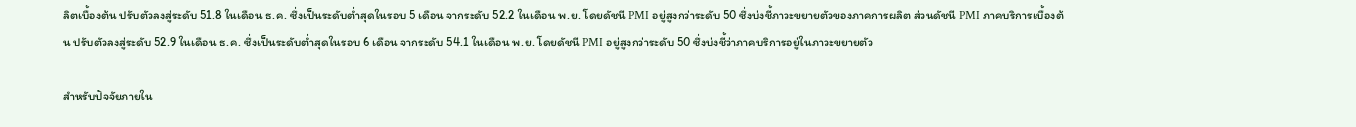ลิตเบื้องต้น ปรับตัวลงสู่ระดับ 51.8 ในเดือน ธ.ค. ซึ่งเป็นระดับต่ำสุดในรอบ 5 เดือน จากระดับ 52.2 ในเดือน พ.ย. โดยดัชนี PMI อยู่สูงกว่าระดับ 50 ซึ่งบ่งชี้ภาวะขยายตัวของภาคการผลิต ส่วนดัชนี PMI ภาคบริการเบื้องต้น ปรับตัวลงสู่ระดับ 52.9 ในเดือน ธ.ค. ซึ่งเป็นระดับต่ำสุดในรอบ 6 เดือน จากระดับ 54.1 ในเดือน พ.ย. โดยดัชนี PMI อยู่สูงกว่าระดับ 50 ซึ่งบ่งชี้ว่าภาคบริการอยู่ในภาวะขยายตัว

สำหรับปัจจัยภายใน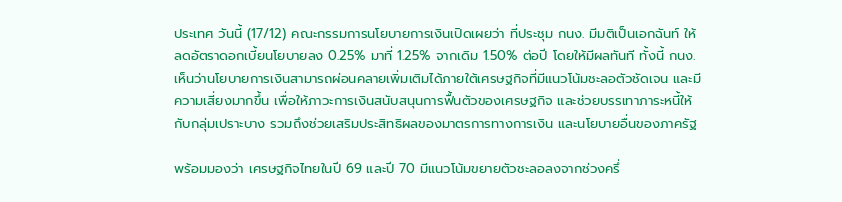ประเทศ วันนี้ (17/12) คณะกรรมการนโยบายการเงินเปิดเผยว่า ที่ประชุม กนง. มีมติเป็นเอกฉันท์ ให้ลดอัตราดอกเบี้ยนโยบายลง 0.25% มาที่ 1.25% จากเดิม 1.50% ต่อปี โดยให้มีผลทันที ทั้งนี้ กนง.เห็นว่านโยบายการเงินสามารถผ่อนคลายเพิ่มเติมได้ภายใต้เศรษฐกิจที่มีแนวโน้มชะลอตัวชัดเจน และมีความเสี่ยงมากขึ้น เพื่อให้ภาวะการเงินสนับสนุนการฟื้นตัวของเศรษฐกิจ และช่วยบรรเทาภาระหนี้ให้กับกลุ่มเปราะบาง รวมถึงช่วยเสริมประสิทธิผลของมาตรการทางการเงิน และนโยบายอื่นของภาครัฐ

พร้อมมองว่า เศรษฐกิจไทยในปี 69 และปี 70 มีแนวโน้มขยายตัวชะลอลงจากช่วงครึ่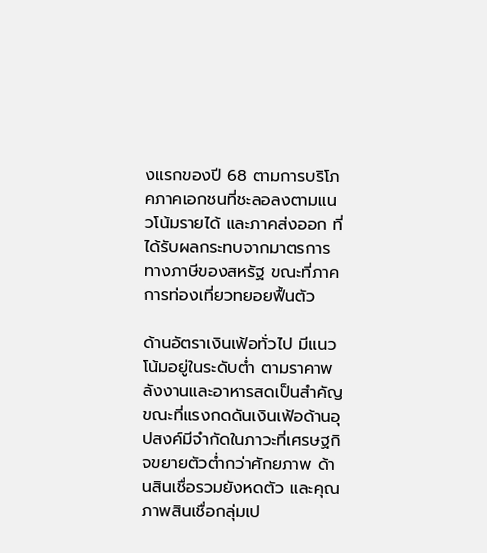งแรกของปี 68 ตามการบริโภคภาคเอกชนที่ชะลอลงตามแนวโน้มรายได้ และภาคส่งออก ที่ได้รับผลกระทบจากมาตรการทางภาษีของสหรัฐ ขณะที่ภาคการท่องเที่ยวทยอยฟื้นตัว

ด้านอัตราเงินเฟ้อทั่วไป มีแนวโน้มอยู่ในระดับต่ำ ตามราคาพลังงานและอาหารสดเป็นสำคัญ ขณะที่แรงกดดันเงินเฟ้อด้านอุปสงค์มีจำกัดในภาวะที่เศรษฐกิจขยายตัวต่ำกว่าศักยภาพ ด้านสินเชื่อรวมยังหดตัว และคุณภาพสินเชื่อกลุ่มเป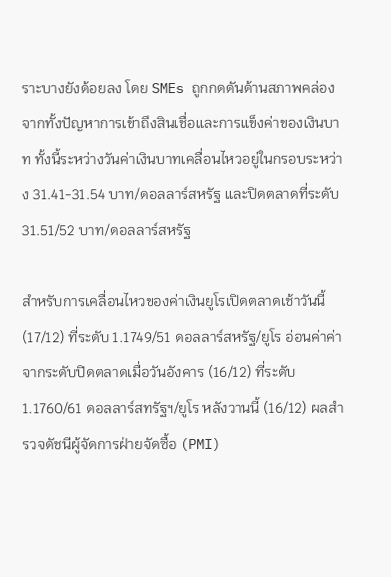ราะบางยังด้อยลง โดย SMEs ถูกกดดันด้านสภาพคล่อง จากทั้งปัญหาการเข้าถึงสินเชื่อและการแข็งค่าของเงินบาท ทั้งนี้ระหว่างวันค่าเงินบาทเคลื่อนไหวอยู่ในกรอบระหว่าง 31.41-31.54 บาท/ดอลลาร์สหรัฐ และปิดตลาดที่ระดับ 31.51/52 บาท/ดอลลาร์สหรัฐ

สำหรับการเคลื่อนไหวของค่าเงินยูโรเปิดตลาดเช้าวันนี้ (17/12) ที่ระดับ 1.1749/51 ดอลลาร์สหรัฐ/ยูโร อ่อนค่าค่าจากระดับปิดตลาดเมื่อวันอังคาร (16/12) ที่ระดับ 1.1760/61 ดอลลาร์สทรัฐฯ/ยูโร หลังวานนี้ (16/12) ผลสำรวจดัชนีผู้จัดการฝ่ายจัดซื้อ (PMI)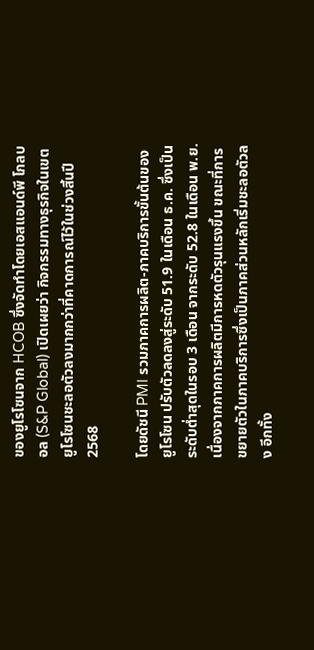ของยูโรโซนจาก HCOB ซึ่งจัดทำโดยเอสแอนด์พี โกลบอล (S&P Global) เปิดเผยว่า กิจกรรมทางธุรกิจในเขตยูโรโซนชะลอตัวลงมากกว่าที่คาดการณ์ไว้ในช่วงสิ้นปี 2568

โดยดัชนี PMI รวมภาคการผลิต-ภาคบริการขั้นต้นของยูโรโซน ปรับตัวลดลงสู่ระดับ 51.9 ในเดือน ธ.ค. ซึ่งเป็นระดับต่ำสุดในรอบ 3 เดือน จากระดับ 52.8 ในเดือน พ.ย. เนื่องจากภาคการผลิตมีการหดตัวรุนแรงขึ้น ขณะที่การขยายตัวในภาคบริการซึ่งเป็นภาคส่วนหลักเริ่มชะลอตัวลง อีกทั้ง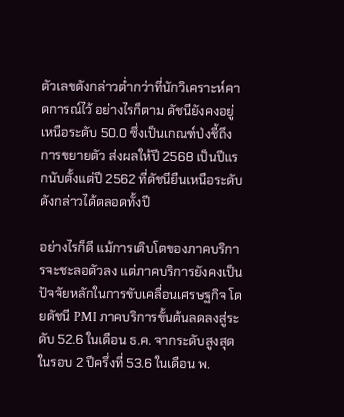ตัวเลขดังกล่าวต่ำกว่าที่นักวิเคราะห์คาดการณ์ไว้ อย่างไรก็ตาม ดัชนียังคงอยู่เหนือระดับ 50.0 ซึ่งเป็นเกณฑ์ป่งชี้ถึงการขยายตัว ส่งผลให้ปี 2568 เป็นปีแรกนับตั้งแต่ปี 2562 ที่ดัชนียืนเหนือระดับดังกล่าวได้ตลอดทั้งปี

อย่างไรก็ดี แม้การเติบโตของภาคบริการจะชะลอตัวลง แต่ภาคบริการยังคงเป็นปัจจัยหลักในการขับเคลื่อนเศรษฐกิจ โดยดัชนี PMI ภาคบริการขั้นต้นลดลงสู่ระดับ 52.6 ในเดือน ธ.ค. จากระดับสูงสุดในรอบ 2 ปีครึ่งที่ 53.6 ในเดือน พ.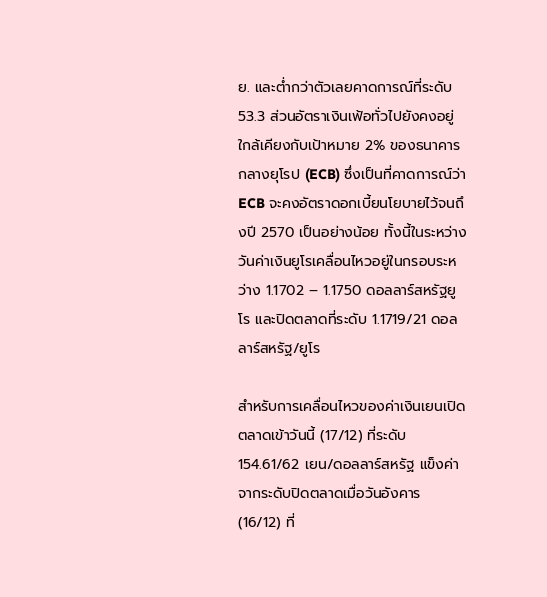ย. และต่ำกว่าตัวเลยคาดการณ์ที่ระดับ 53.3 ส่วนอัตราเงินเฟ้อทั่วไปยังคงอยู่ใกล้เคียงกับเป้าหมาย 2% ของธนาคารกลางยุโรป (ECB) ซึ่งเป็นที่คาดการณ์ว่า ECB จะคงอัตราดอกเบี้ยนโยบายไว้จนถึงปี 2570 เป็นอย่างน้อย ทั้งนี้ในระหว่างวันค่าเงินยูโรเคลื่อนไหวอยู่ในกรอบระหว่าง 1.1702 – 1.1750 ดอลลาร์สหรัฐยูโร และปิดตลาดที่ระดับ 1.1719/21 ดอลลาร์สหรัฐ/ยูโร

สำหรับการเคลื่อนไหวของค่าเงินเยนเปิดตลาดเข้าวันนี้ (17/12) ที่ระดับ 154.61/62 เยน/ดอลลาร์สหรัฐ แข็งค่าจากระดับปิดตลาดเมื่อวันอังคาร (16/12) ที่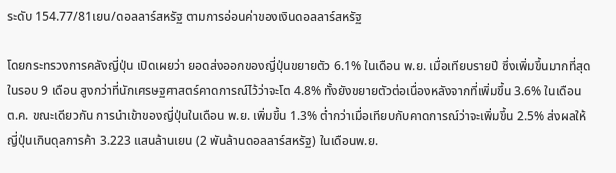ระดับ 154.77/81เยน/ดอลลาร์สหรัฐ ตามการอ่อนค่าของเงินดอลลาร์สหรัฐ

โดยกระทรวงการคลังญี่ปุ่น เปิดเผยว่า ยอดส่งออกของญี่ปุ่นขยายตัว 6.1% ในเดือน พ.ย. เมื่อเทียบรายปี ซึ่งเพิ่มขึ้นมากที่สุดในรอบ 9 เดือน สูงกว่าที่นักเศรษฐศาสตร์คาดการณ์ไว้ว่าจะโต 4.8% ทั้งยังขยายตัวต่อเนื่องหลังจากที่เพิ่มขึ้น 3.6% ในเดือน ต.ค. ขณะเดียวกัน การนำเข้าของญี่ปุ่นในเดือน พ.ย. เพิ่มขึ้น 1.3% ต่ำกว่าเมื่อเทียบกับคาดการณ์ว่าจะเพิ่มขึ้น 2.5% ส่งผลให้ญี่ปุ่นเกินดุลการค้า 3.223 แสนล้านเยน (2 พันล้านดอลลาร์สหรัฐ) ในเดือนพ.ย.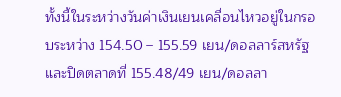ทั้งนี้ในระหว่างวันค่าเงินเยนเคลื่อนไหวอยู่ในกรอบระหว่าง 154.50 – 155.59 เยน/ดอลลาร์สหรัฐ และปิดตลาดที่ 155.48/49 เยน/ดอลลา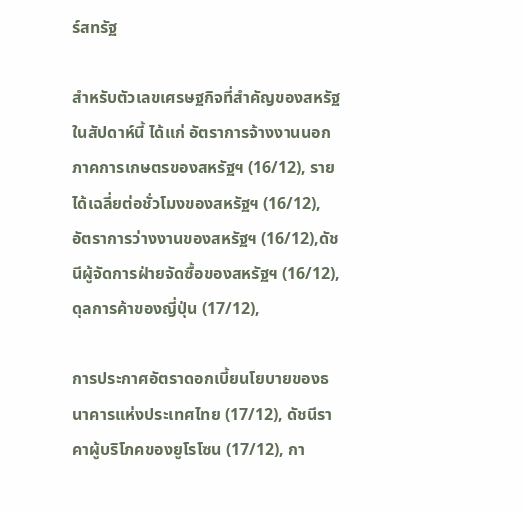ร์สทรัฐ

สำหรับตัวเลขเศรษฐกิจที่สำคัญของสหรัฐในสัปดาห์นี้ ได้แก่ อัตราการจ้างงานนอกภาคการเกษตรของสหรัฐฯ (16/12), รายได้เฉลี่ยต่อชั่วโมงของสหรัฐฯ (16/12), อัตราการว่างงานของสหรัฐฯ (16/12),ดัชนีผู้จัดการฝ่ายจัดซื้อของสหรัฐฯ (16/12), ดุลการค้าของญี่ปุ่น (17/12),

การประกาศอัตราดอกเบี้ยนโยบายของธนาคารแห่งประเทศไทย (17/12), ดัชนีราคาผู้บริโภคของยูโรโซน (17/12), กา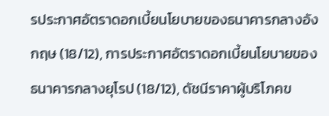รประกาศอัตราดอกเบี้ยนโยบายของธนาคารกลางอังกฤษ (18/12), การประกาศอัตราดอกเบี้ยนโยบายของธนาคารกลางยุโรป (18/12), ดัชนีราคาผู้บริโภคข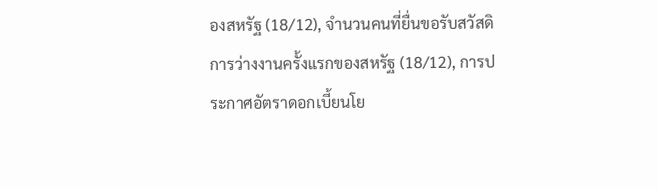องสหรัฐ (18/12), จำนวนคนที่ยื่นขอรับสวัสดิการว่างงานครั้งแรกของสหรัฐ (18/12), การประกาศอัตราดอกเบี้ยนโย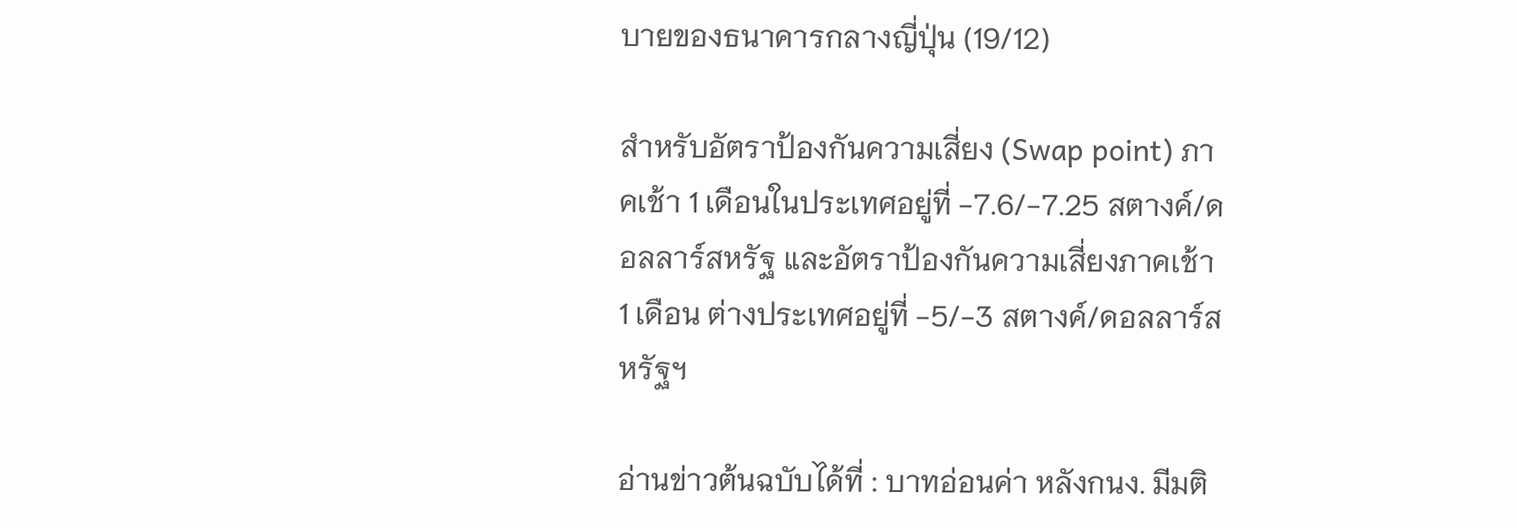บายของธนาคารกลางญี่ปุ่น (19/12)

สำหรับอัตราป้องกันความเสี่ยง (Swap point) ภาคเช้า 1 เดือนในประเทศอยู่ที่ -7.6/-7.25 สตางค์/ดอลลาร์สหรัฐ และอัตราป้องกันความเสี่ยงภาคเช้า 1 เดือน ต่างประเทศอยู่ที่ -5/-3 สตางค์/ดอลลาร์สหรัฐฯ

อ่านข่าวต้นฉบับได้ที่ : บาทอ่อนค่า หลังกนง. มีมติ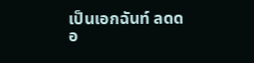เป็นเอกฉันท์ ลดดอ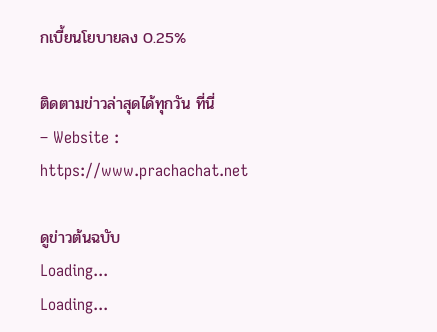กเบี้ยนโยบายลง 0.25%

ติดตามข่าวล่าสุดได้ทุกวัน ที่นี่
– Website : https://www.prachachat.net

ดูข่าวต้นฉบับ
Loading...
Loading...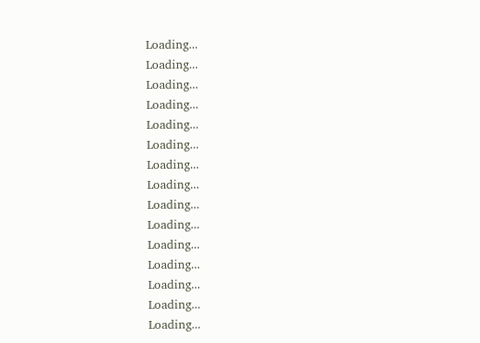Loading...
Loading...
Loading...
Loading...
Loading...
Loading...
Loading...
Loading...
Loading...
Loading...
Loading...
Loading...
Loading...
Loading...
Loading...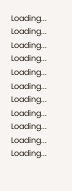Loading...
Loading...
Loading...
Loading...
Loading...
Loading...
Loading...
Loading...
Loading...
Loading...
Loading...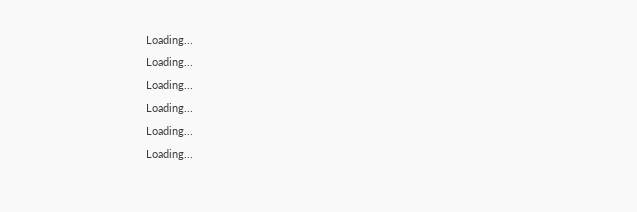Loading...
Loading...
Loading...
Loading...
Loading...
Loading...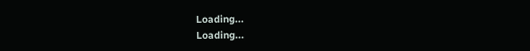Loading...
Loading...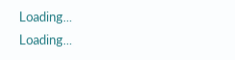Loading...
Loading...